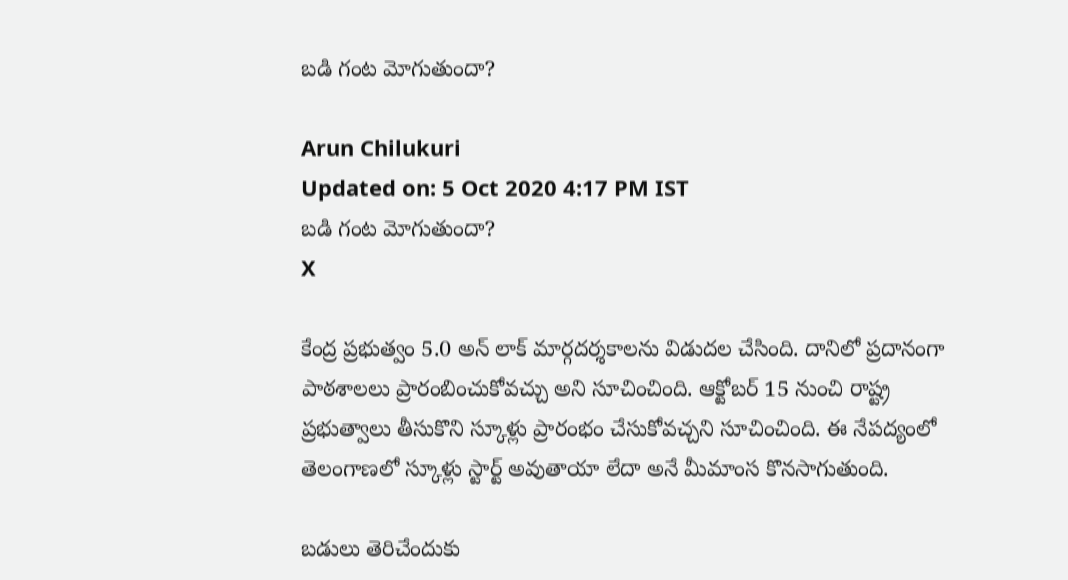బడి గంట మోగుతుందా?

Arun Chilukuri
Updated on: 5 Oct 2020 4:17 PM IST
బడి గంట మోగుతుందా?
X

కేంద్ర ప్రభుత్వం 5.0 అన్ లాక్ మార్గదర్శకాలను విడుదల చేసింది. దానిలో ప్రదానంగా పాఠశాలలు ప్రారంబించుకోవచ్చు అని సూచించింది. ఆక్టోబర్ 15 నుంచి రాష్ట్ర ప్రభుత్వాలు తీసుకొని స్కూళ్లు ప్రారంభం చేసుకోవచ్చని సూచించింది. ఈ నేపద్యంలో తెలంగాణలో స్కూళ్లు స్టార్ట్ అవుతాయా లేదా అనే మీమాంస కొనసాగుతుంది.

బడులు తెరిచేందుకు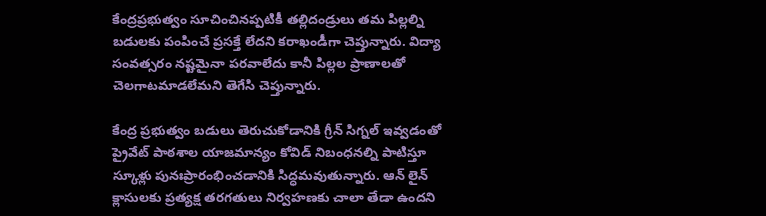కేంద్రప్రభుత్వం సూచించినప్పటికీ తల్లిదండ్రులు తమ పిల్లల్ని బడులకు పంపించే ప్రసక్తే లేదని కరాఖండీగా చెప్తున్నారు. విద్యా సంవత్సరం నష్టమైనా పరవాలేదు కానీ పిల్లల ప్రాణాలతో చెలగాటమాడలేమని తెగేసి చెప్తున్నారు.

కేంద్ర ప్రభుత్వం బడులు తెరుచుకోడానికి గ్రీన్ సిగ్నల్ ఇవ్వడంతో ప్రైవేట్ పాఠశాల యాజమాన్యం కోవిడ్ నిబంధనల్ని పాటిస్తూ స్కూళ్లు పునఃప్రారంభించడానికి సిద్ధమవుతున్నారు. ఆన్ లైన్ క్లాసులకు ప్రత్యక్ష తరగతులు నిర్వహణకు చాలా తేడా ఉందని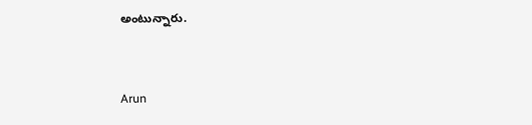అంటున్నారు.


Arun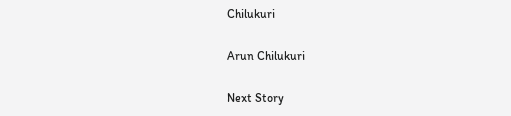Chilukuri

Arun Chilukuri

Next Story